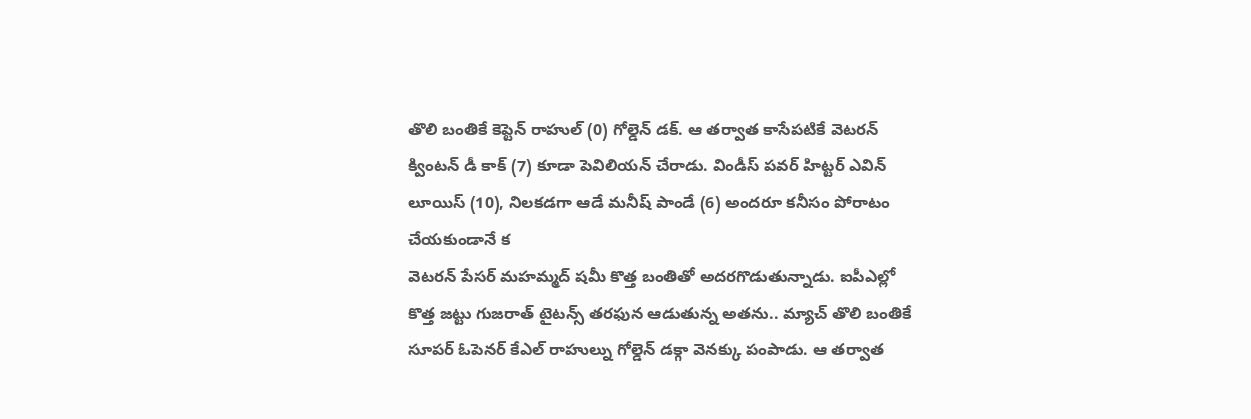తొలి బంతికే కెప్టెన్ రాహుల్ (0) గోల్డెన్ డక్. ఆ తర్వాత కాసేపటికే వెటరన్ క్వింటన్ డీ కాక్ (7) కూడా పెవిలియన్ చేరాడు. విండీస్ పవర్ హిట్టర్ ఎవిన్ లూయిస్ (10), నిలకడగా ఆడే మనీష్ పాండే (6) అందరూ కనీసం పోరాటం చేయకుండానే క
వెటరన్ పేసర్ మహమ్మద్ షమీ కొత్త బంతితో అదరగొడుతున్నాడు. ఐపీఎల్లో కొత్త జట్టు గుజరాత్ టైటన్స్ తరఫున ఆడుతున్న అతను.. మ్యాచ్ తొలి బంతికే సూపర్ ఓపెనర్ కేఎల్ రాహుల్ను గోల్డెన్ డక్గా వెనక్కు పంపాడు. ఆ తర్వాత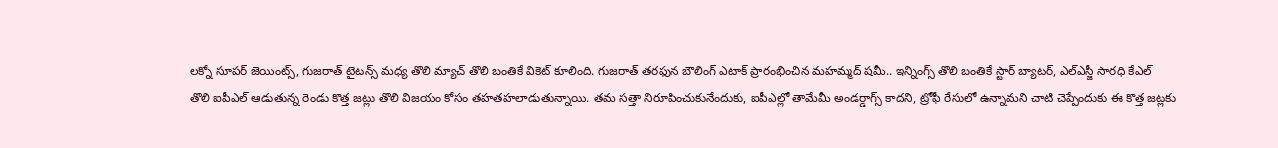లక్నో సూపర్ జెయింట్స్, గుజరాత్ టైటన్స్ మధ్య తొలి మ్యాచ్ తొలి బంతికే వికెట్ కూలింది. గుజరాత్ తరఫున బౌలింగ్ ఎటాక్ ప్రారంభించిన మహమ్మద్ షమీ.. ఇన్నింగ్స్ తొలి బంతికే స్టార్ బ్యాటర్, ఎల్ఎస్జీ సారధి కేఎల్
తొలి ఐపీఎల్ ఆడుతున్న రెండు కొత్త జట్లు తొలి విజయం కోసం తహతహలాడుతున్నాయి. తమ సత్తా నిరూపించుకునేందుకు, ఐపీఎల్లో తామేమీ అండర్డాగ్స్ కాదని, ట్రోఫీ రేసులో ఉన్నామని చాటి చెప్పేందుకు ఈ కొత్త జట్లకు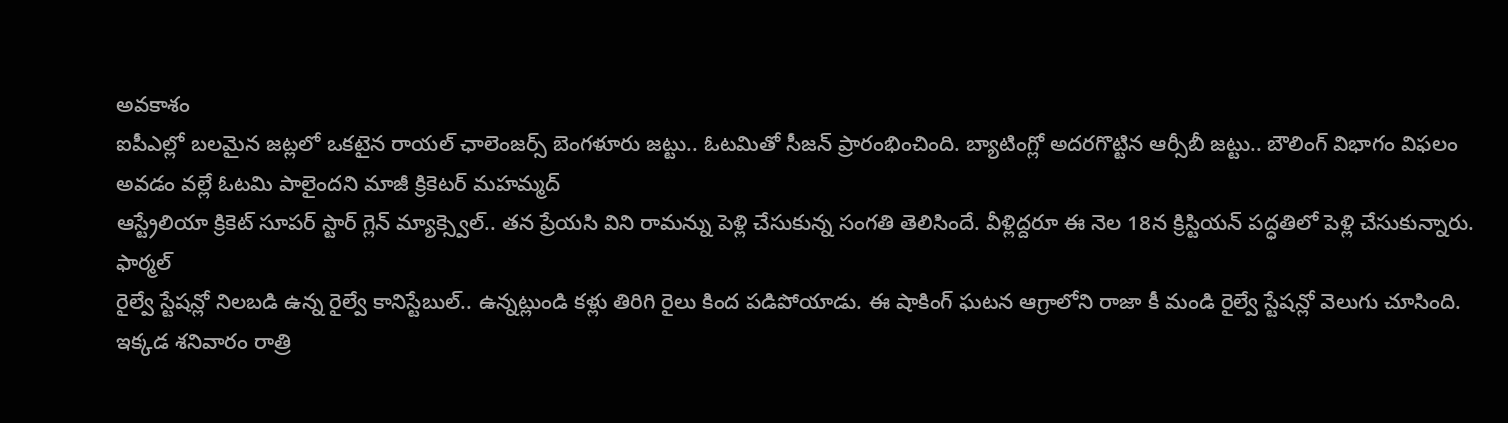అవకాశం
ఐపీఎల్లో బలమైన జట్లలో ఒకటైన రాయల్ ఛాలెంజర్స్ బెంగళూరు జట్టు.. ఓటమితో సీజన్ ప్రారంభించింది. బ్యాటింగ్లో అదరగొట్టిన ఆర్సీబీ జట్టు.. బౌలింగ్ విభాగం విఫలం అవడం వల్లే ఓటమి పాలైందని మాజీ క్రికెటర్ మహమ్మద్
ఆస్ట్రేలియా క్రికెట్ సూపర్ స్టార్ గ్లెన్ మ్యాక్స్వెల్.. తన ప్రేయసి విని రామన్ను పెళ్లి చేసుకున్న సంగతి తెలిసిందే. వీళ్లిద్దరూ ఈ నెల 18న క్రిస్టియన్ పద్ధతిలో పెళ్లి చేసుకున్నారు. ఫార్మల్
రైల్వే స్టేషన్లో నిలబడి ఉన్న రైల్వే కానిస్టేబుల్.. ఉన్నట్లుండి కళ్లు తిరిగి రైలు కింద పడిపోయాడు. ఈ షాకింగ్ ఘటన ఆగ్రాలోని రాజా కీ మండి రైల్వే స్టేషన్లో వెలుగు చూసింది. ఇక్కడ శనివారం రాత్రి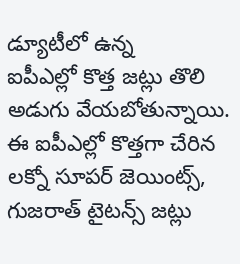డ్యూటీలో ఉన్న
ఐపీఎల్లో కొత్త జట్లు తొలి అడుగు వేయబోతున్నాయి. ఈ ఐపీఎల్లో కొత్తగా చేరిన లక్నో సూపర్ జెయింట్స్, గుజరాత్ టైటన్స్ జట్లు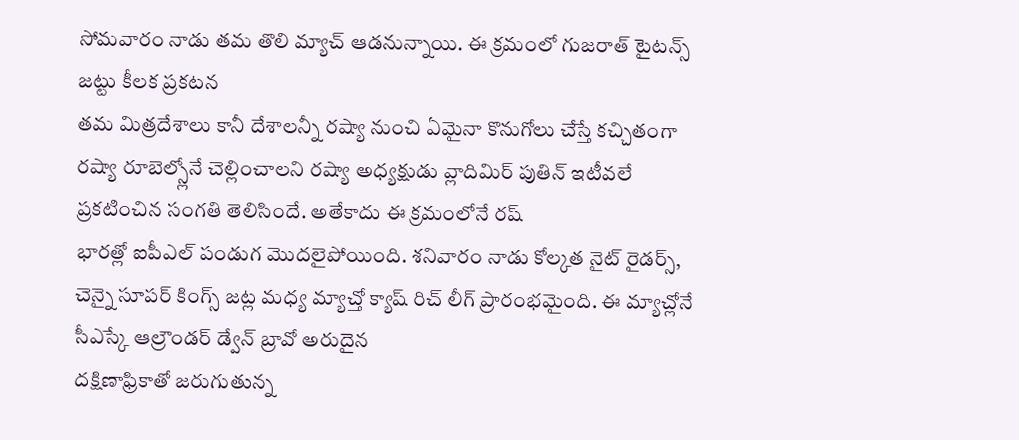సోమవారం నాడు తమ తొలి మ్యాచ్ ఆడనున్నాయి. ఈ క్రమంలో గుజరాత్ టైటన్స్ జట్టు కీలక ప్రకటన
తమ మిత్రదేశాలు కానీ దేశాలన్నీ రష్యా నుంచి ఏమైనా కొనుగోలు చేస్తే కచ్చితంగా రష్యా రూబెల్స్లోనే చెల్లించాలని రష్యా అధ్యక్షుడు వ్లాదిమిర్ పుతిన్ ఇటీవలే ప్రకటించిన సంగతి తెలిసిందే. అతేకాదు ఈ క్రమంలోనే రష్
భారత్లో ఐపీఎల్ పండుగ మొదలైపోయింది. శనివారం నాడు కోల్కత నైట్ రైడర్స్, చెన్నై సూపర్ కింగ్స్ జట్ల మధ్య మ్యాచ్తో క్యాష్ రిచ్ లీగ్ ప్రారంభమైంది. ఈ మ్యాచ్లోనే సీఎస్కే ఆల్రౌండర్ డ్వేన్ బ్రావో అరుదైన
దక్షిణాఫ్రికాతో జరుగుతున్న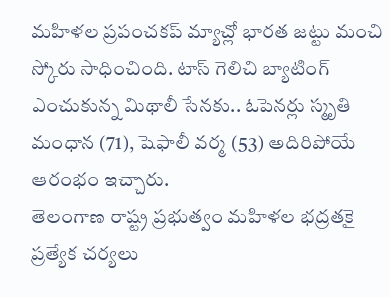మహిళల ప్రపంచకప్ మ్యాచ్లో భారత జట్టు మంచి స్కోరు సాధించింది. టాస్ గెలిచి బ్యాటింగ్ ఎంచుకున్న మిథాలీ సేనకు.. ఓపెనర్లు స్మృతి మంధాన (71), షెఫాలీ వర్మ (53) అదిరిపోయే ఆరంభం ఇచ్చారు.
తెలంగాణ రాష్ట్ర ప్రభుత్వం మహిళల భద్రతకై ప్రత్యేక చర్యలు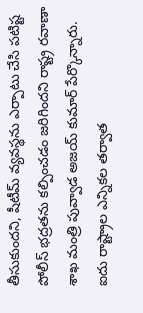తీసుకుందని, షీటీమ్ వ్యవస్థను ఎర్పాటు చేసి పటిష్ట పోలీస్ భద్రతను కల్పించడం జరిగిందని రాష్ట్ర రవాణా శాఖ మంత్రి పువ్వాడ అజయ్ కుమార్ పేర్కొన్నారు.
ఐదు రాష్ట్రాల ఎన్నికల తర్వాత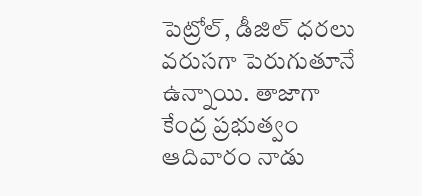పెట్రోల్, డీజిల్ ధరలు వరుసగా పెరుగుతూనే ఉన్నాయి. తాజాగా కేంద్ర ప్రభుత్వం ఆదివారం నాడు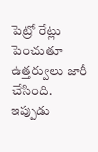పెట్రో రేట్లు పెంచుతూ ఉత్తర్వులు జారీ చేసింది. ఇప్పుడు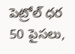పెట్రోల్ ధర 50 పైసలు,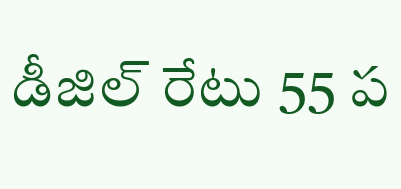డీజిల్ రేటు 55 ప